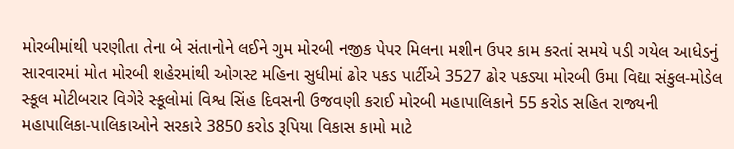મોરબીમાંથી પરણીતા તેના બે સંતાનોને લઈને ગુમ મોરબી નજીક પેપર મિલના મશીન ઉપર કામ કરતાં સમયે પડી ગયેલ આધેડનું સારવારમાં મોત મોરબી શહેરમાંથી ઓગસ્ટ મહિના સુધીમાં ઢોર પકડ પાર્ટીએ 3527 ઢોર પકડ્યા મોરબી ઉમા વિદ્યા સંકુલ-મોડેલ સ્કૂલ મોટીબરાર વિગેરે સ્કૂલોમાં વિશ્વ સિંહ દિવસની ઉજવણી કરાઈ મોરબી મહાપાલિકાને 55 કરોડ સહિત રાજ્યની મહાપાલિકા-પાલિકાઓને સરકારે 3850 કરોડ રૂપિયા વિકાસ કામો માટે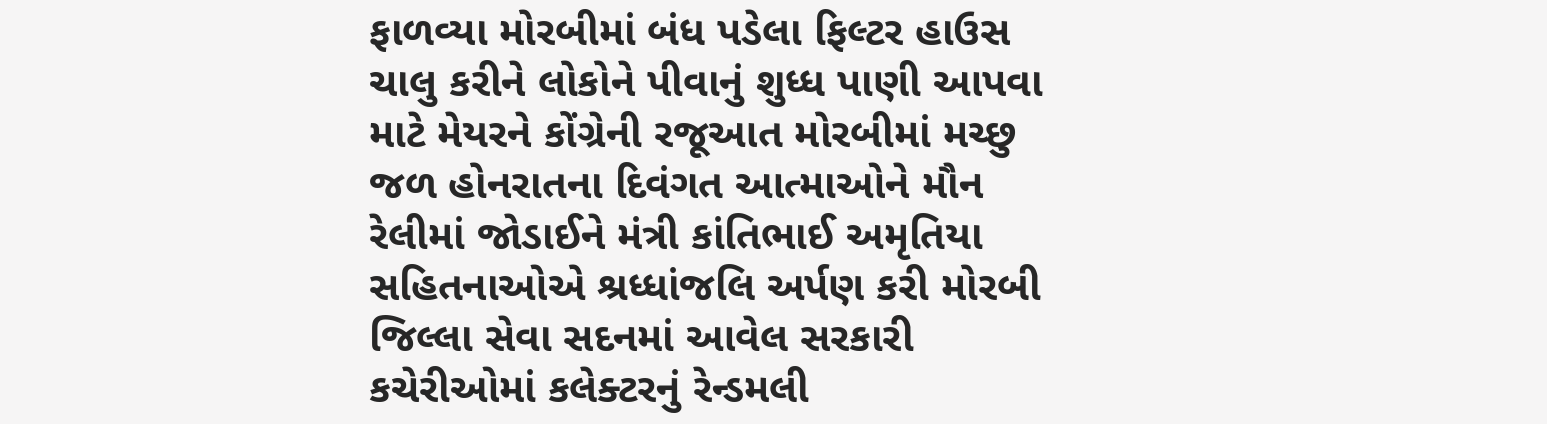ફાળવ્યા મોરબીમાં બંધ પડેલા ફિલ્ટર હાઉસ ચાલુ કરીને લોકોને પીવાનું શુધ્ધ પાણી આપવા માટે મેયરને કોંગ્રેની રજૂઆત મોરબીમાં મચ્છુ જળ હોનરાતના દિવંગત આત્માઓને મૌન રેલીમાં જોડાઈને મંત્રી કાંતિભાઈ અમૃતિયા સહિતનાઓએ શ્રધ્ધાંજલિ અર્પણ કરી મોરબી જિલ્લા સેવા સદનમાં આવેલ સરકારી કચેરીઓમાં કલેક્ટરનું રેન્ડમલી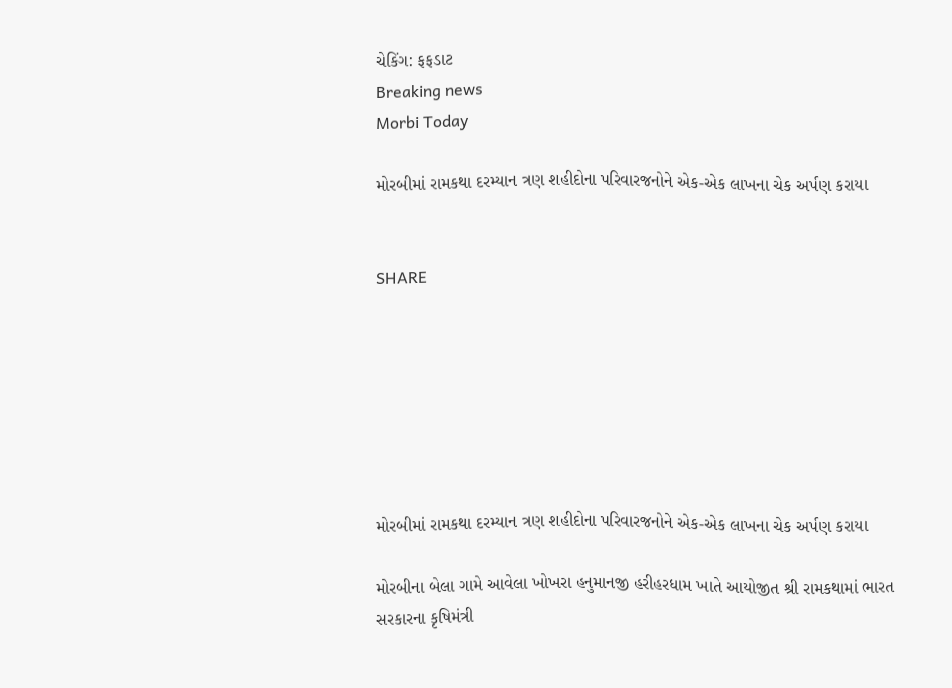ચેકિંગ: ફફડાટ
Breaking news
Morbi Today

મોરબીમાં રામકથા દરમ્યાન ત્રણ શહીદોના પરિવારજનોને એક-એક લાખના ચેક અર્પણ કરાયા


SHARE







મોરબીમાં રામકથા દરમ્યાન ત્રણ શહીદોના પરિવારજનોને એક-એક લાખના ચેક અર્પણ કરાયા

મોરબીના બેલા ગામે આવેલા ખોખરા હનુમાનજી હરીહરધામ ખાતે આયોજીત શ્રી રામકથામાં ભારત સરકારના કૃષિમંત્રી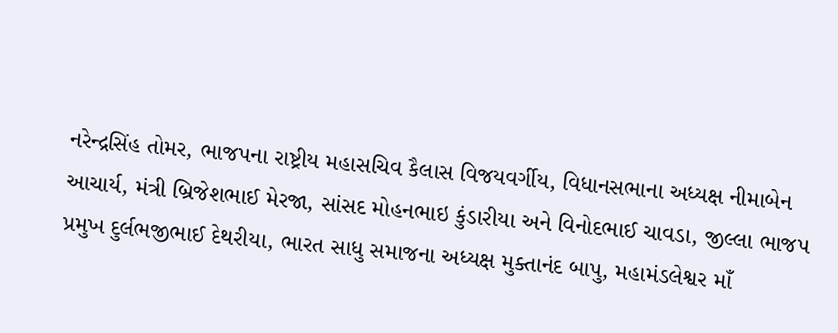નરેન્દ્રસિંહ તોમર, ભાજપના રાષ્ટ્રીય મહાસચિવ કૈલાસ વિજયવર્ગીય, વિધાનસભાના અધ્યક્ષ નીમાબેન આચાર્ય, મંત્રી બ્રિજેશભાઈ મેરજા, સાંસદ મોહનભાઇ કુંડારીયા અને વિનોદભાઈ ચાવડા, જીલ્લા ભાજપ પ્રમુખ દુર્લભજીભાઈ દેથરીયા, ભારત સાધુ સમાજના અધ્યક્ષ મુક્તાનંદ બાપુ, મહામંડલેશ્વર માઁ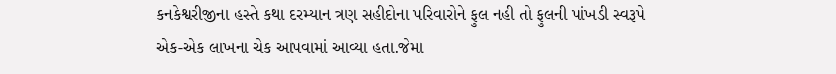કનકેશ્વરીજીના હસ્તે કથા દરમ્યાન ત્રણ સહીદોના પરિવારોને ફુલ નહી તો ફુલની પાંખડી સ્વરૂપે એક-એક લાખના ચેક આપવામાં આવ્યા હતા.જેમા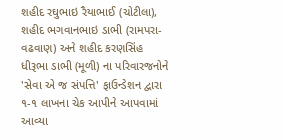શહીદ રઘુભાઇ રૈયાભાઈ (ચોટીલા), શહીદ ભગવાનભાઇ ડાભી (રામપરા-વઢવાણ) અને શહીદ કરણસિંહ ધીરૂભા ડાભી (મૂળી) ના પરિવારજનોને 'સેવા એ જ સંપત્તિ' ફાઉન્ડેશન દ્વારા ૧-૧ લાખના ચેક આપીને આપવામાં આવ્યા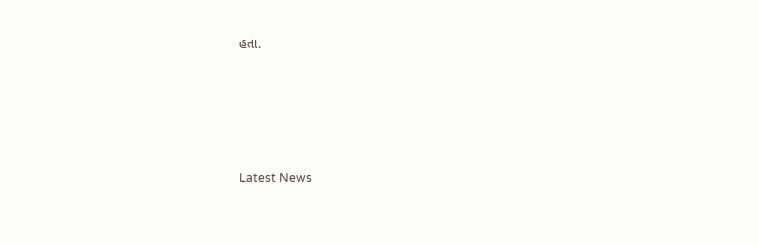હતા.






Latest News